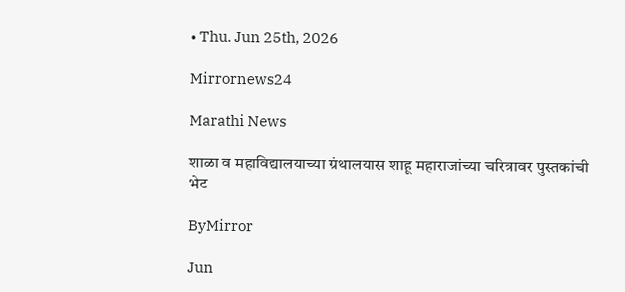• Thu. Jun 25th, 2026

Mirrornews24

Marathi News

शाळा व महाविद्यालयाच्या ग्रंथालयास शाहू महाराजांच्या चरित्रावर पुस्तकांची भेट

ByMirror

Jun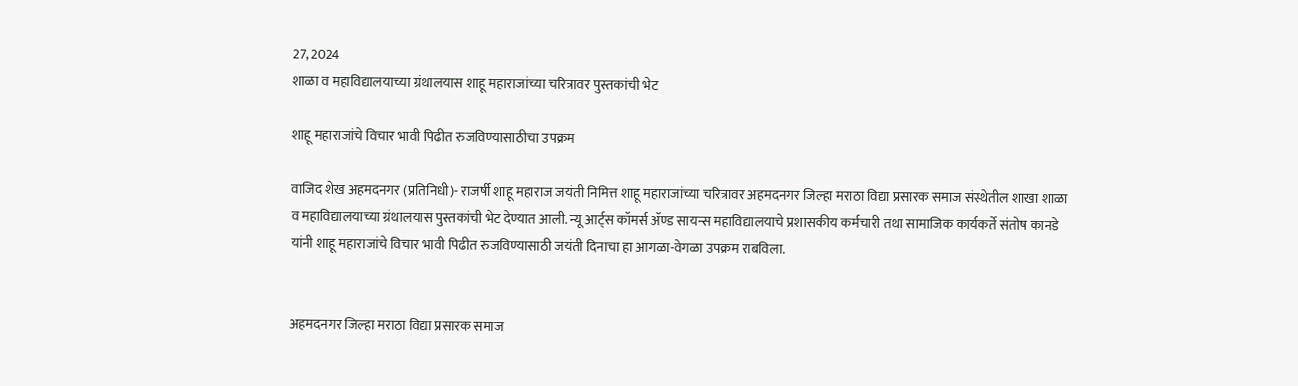27, 2024
शाळा व महाविद्यालयाच्या ग्रंथालयास शाहू महाराजांच्या चरित्रावर पुस्तकांची भेट

शाहू महाराजांचे विचार भावी पिढीत रुजविण्यासाठीचा उपक्रम

वाजिद शेख अहमदनगर (प्रतिनिधी)- राजर्षी शाहू महाराज जयंती निमित्त शाहू महाराजांच्या चरित्रावर अहमदनगर जिल्हा मराठा विद्या प्रसारक समाज संस्थेतील शाखा शाळा व महाविद्यालयाच्या ग्रंथालयास पुस्तकांची भेट देण्यात आली. न्यू आर्ट्स कॉमर्स ॲण्ड सायन्स महाविद्यालयाचे प्रशासकीय कर्मचारी तथा सामाजिक कार्यकर्ते संतोष कानडे यांनी शाहू महाराजांचे विचार भावी पिढीत रुजविण्यासाठी जयंती दिनाचा हा आगळा-वेगळा उपक्रम राबविला.


अहमदनगर जिल्हा मराठा विद्या प्रसारक समाज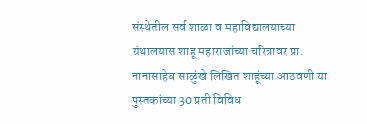संस्थेतील सर्व शाळा व महाविद्यालयाच्या ग्रंथालयास शाहू महाराजांच्या चरित्रावर प्रा. नानासाहेब साळुंखे लिखित शाहूंच्या आठवणी या पुस्तकांच्या 30 प्रती विविध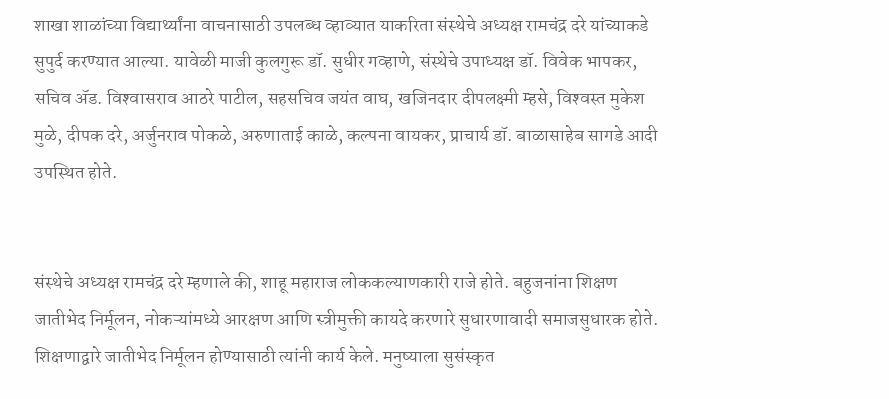शाखा शाळांच्या विद्यार्थ्यांना वाचनासाठी उपलब्ध व्हाव्यात याकरिता संस्थेचे अध्यक्ष रामचंद्र दरे यांच्याकडे सुपुर्द करण्यात आल्या. यावेळी माजी कुलगुरू डॉ. सुधीर गव्हाणे, संस्थेचे उपाध्यक्ष डॉ. विवेक भापकर, सचिव ॲड. विश्‍वासराव आठरे पाटील, सहसचिव जयंत वाघ, खजिनदार दीपलक्ष्मी म्हसे, विश्‍वस्त मुकेश मुळे, दीपक दरे, अर्जुनराव पोकळे, अरुणाताई काळे, कल्पना वायकर, प्राचार्य डॉ. बाळासाहेब सागडे आदी उपस्थित होते.


संस्थेचे अध्यक्ष रामचंद्र दरे म्हणाले की, शाहू महाराज लोककल्याणकारी राजे होते. बहुजनांना शिक्षण जातीभेद निर्मूलन, नोकऱ्यांमध्ये आरक्षण आणि स्त्रीमुक्ती कायदे करणारे सुधारणावादी समाजसुधारक होते. शिक्षणाद्वारे जातीभेद निर्मूलन होण्यासाठी त्यांनी कार्य केले. मनुष्याला सुसंस्कृत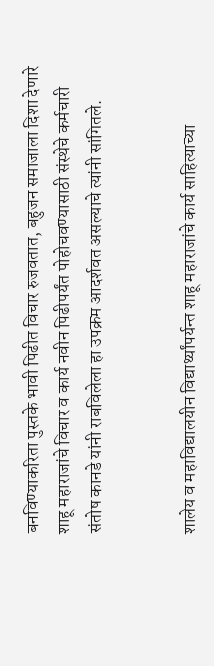बनविण्याकरिता पुस्तके भावी पिढीत विचार रुजवतात, बहुजन समाजाला दिशा देणारे शाहू महाराजांचे विचार व कार्य नवीन पिढीपर्यंत पोहोचवण्यासाठी संस्थेचे कर्मचारी संतोष कानडे यांनी राबविलेला हा उपक्रम आदर्शवत असल्याचे त्यांनी सांगितले.


शालेय व महाविद्यालयीन विद्यार्थ्यांपर्यन्त शाहू महाराजांचे कार्य साहित्याच्या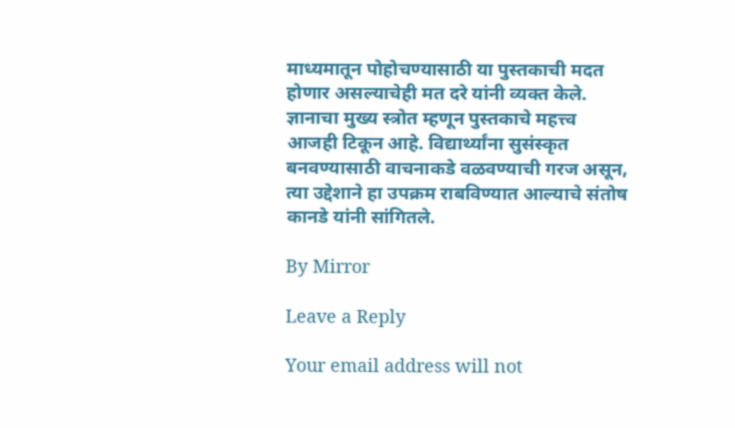माध्यमातून पोहोचण्यासाठी या पुस्तकाची मदत होणार असल्याचेही मत दरे यांनी व्यक्त केले. ज्ञानाचा मुख्य स्त्रोत म्हणून पुस्तकाचे महत्त्व आजही टिकून आहे. विद्यार्थ्यांना सुसंस्कृत बनवण्यासाठी वाचनाकडे वळवण्याची गरज असून, त्या उद्देशाने हा उपक्रम राबविण्यात आल्याचे संतोष कानडे यांनी सांगितले.

By Mirror

Leave a Reply

Your email address will not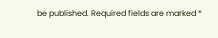be published. Required fields are marked *